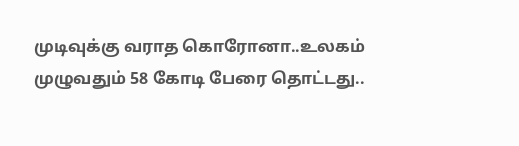முடிவுக்கு வராத கொரோனா..உலகம் முழுவதும் 58 கோடி பேரை தொட்டது..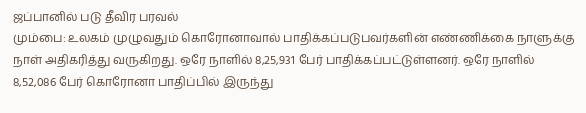ஜப்பானில் படு தீவிர பரவல்
மும்பை: உலகம் முழுவதும் கொரோனாவால் பாதிக்கப்படுபவர்களின் எண்ணிக்கை நாளுக்கு நாள் அதிகரித்து வருகிறது. ஒரே நாளில் 8,25,931 பேர் பாதிக்கப்பட்டுள்ளனர். ஒரே நாளில் 8,52,086 பேர் கொரோனா பாதிப்பில் இருந்து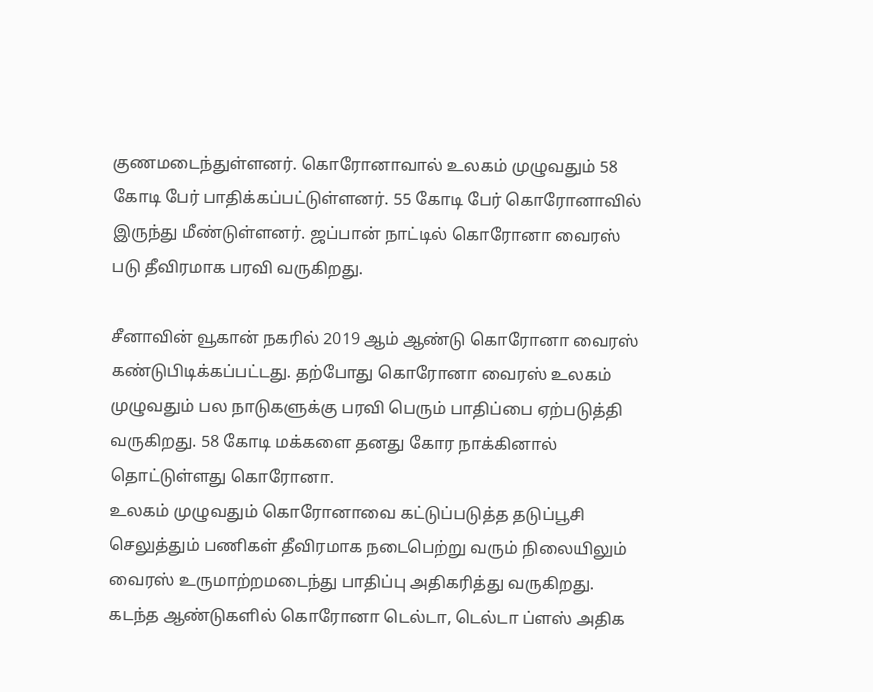குணமடைந்துள்ளனர். கொரோனாவால் உலகம் முழுவதும் 58 கோடி பேர் பாதிக்கப்பட்டுள்ளனர். 55 கோடி பேர் கொரோனாவில் இருந்து மீண்டுள்ளனர். ஜப்பான் நாட்டில் கொரோனா வைரஸ் படு தீவிரமாக பரவி வருகிறது.

சீனாவின் வூகான் நகரில் 2019 ஆம் ஆண்டு கொரோனா வைரஸ் கண்டுபிடிக்கப்பட்டது. தற்போது கொரோனா வைரஸ் உலகம் முழுவதும் பல நாடுகளுக்கு பரவி பெரும் பாதிப்பை ஏற்படுத்தி வருகிறது. 58 கோடி மக்களை தனது கோர நாக்கினால் தொட்டுள்ளது கொரோனா.
உலகம் முழுவதும் கொரோனாவை கட்டுப்படுத்த தடுப்பூசி செலுத்தும் பணிகள் தீவிரமாக நடைபெற்று வரும் நிலையிலும் வைரஸ் உருமாற்றமடைந்து பாதிப்பு அதிகரித்து வருகிறது. கடந்த ஆண்டுகளில் கொரோனா டெல்டா, டெல்டா ப்ளஸ் அதிக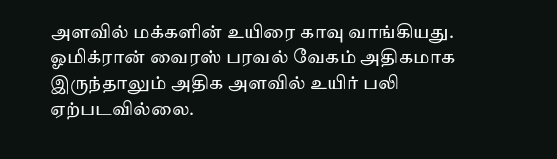அளவில் மக்களின் உயிரை காவு வாங்கியது. ஓமிக்ரான் வைரஸ் பரவல் வேகம் அதிகமாக இருந்தாலும் அதிக அளவில் உயிர் பலி ஏற்படவில்லை.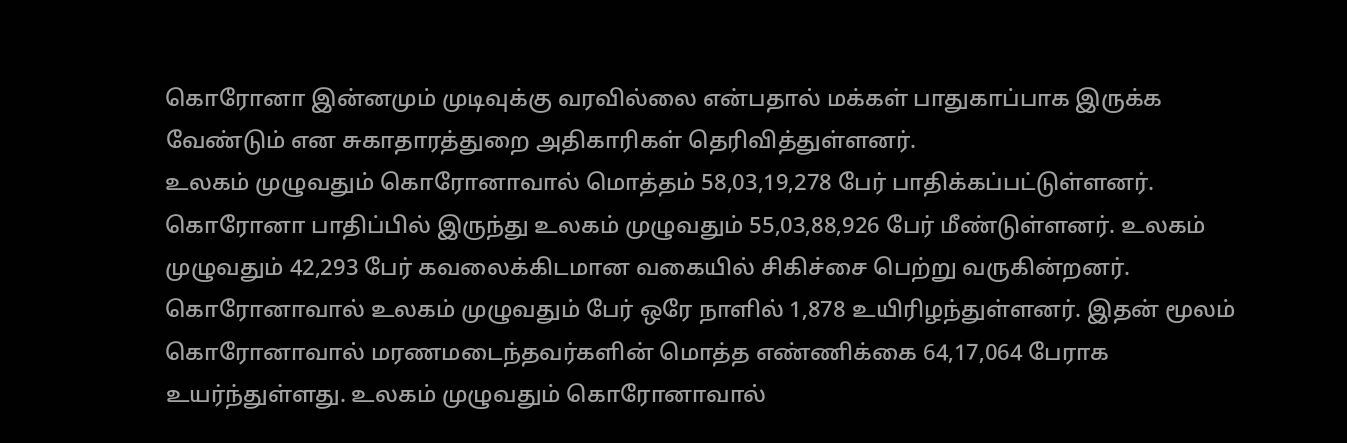கொரோனா இன்னமும் முடிவுக்கு வரவில்லை என்பதால் மக்கள் பாதுகாப்பாக இருக்க வேண்டும் என சுகாதாரத்துறை அதிகாரிகள் தெரிவித்துள்ளனர்.
உலகம் முழுவதும் கொரோனாவால் மொத்தம் 58,03,19,278 பேர் பாதிக்கப்பட்டுள்ளனர். கொரோனா பாதிப்பில் இருந்து உலகம் முழுவதும் 55,03,88,926 பேர் மீண்டுள்ளனர். உலகம் முழுவதும் 42,293 பேர் கவலைக்கிடமான வகையில் சிகிச்சை பெற்று வருகின்றனர்.
கொரோனாவால் உலகம் முழுவதும் பேர் ஒரே நாளில் 1,878 உயிரிழந்துள்ளனர். இதன் மூலம் கொரோனாவால் மரணமடைந்தவர்களின் மொத்த எண்ணிக்கை 64,17,064 பேராக உயர்ந்துள்ளது. உலகம் முழுவதும் கொரோனாவால்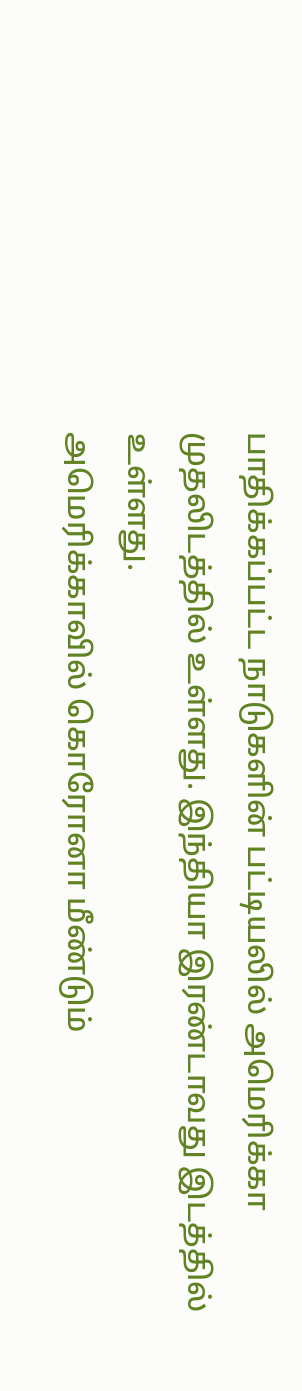பாதிக்கப்பட்ட நாடுகளின் பட்டியலில் அமெரிக்கா முதலிடத்தில் உள்ளது. இந்தியா இரண்டாவது இடத்தில் உள்ளது.
அமெரிக்காவில் கொரோனா மீண்டும்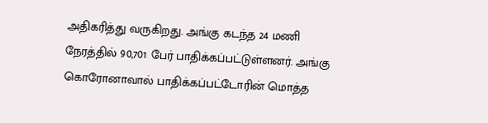அதிகரித்து வருகிறது. அங்கு கடந்த 24 மணி நேரத்தில் 90,701 பேர் பாதிக்கப்பட்டுள்ளனர். அங்கு கொரோனாவால் பாதிக்கப்பட்டோரின் மொத்த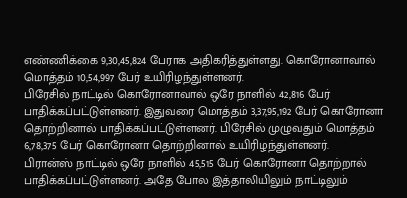எண்ணிக்கை 9,30,45,824 பேராக அதிகரித்துள்ளது. கொரோனாவால் மொத்தம் 10,54,997 பேர் உயிரிழந்துள்ளனர்.
பிரேசில் நாட்டில் கொரோனாவால் ஒரே நாளில் 42,816 பேர் பாதிக்கப்பட்டுள்ளனர். இதுவரை மொத்தம் 3,37,95,192 பேர் கொரோனா தொற்றினால் பாதிக்கப்பட்டுள்ளனர். பிரேசில் முழுவதும் மொத்தம் 6,78,375 பேர் கொரோனா தொற்றினால் உயிரிழந்துள்ளனர்.
பிரான்ஸ் நாட்டில் ஒரே நாளில் 45,515 பேர் கொரோனா தொற்றால் பாதிக்கப்பட்டுள்ளனர். அதே போல இத்தாலியிலும் நாட்டிலும்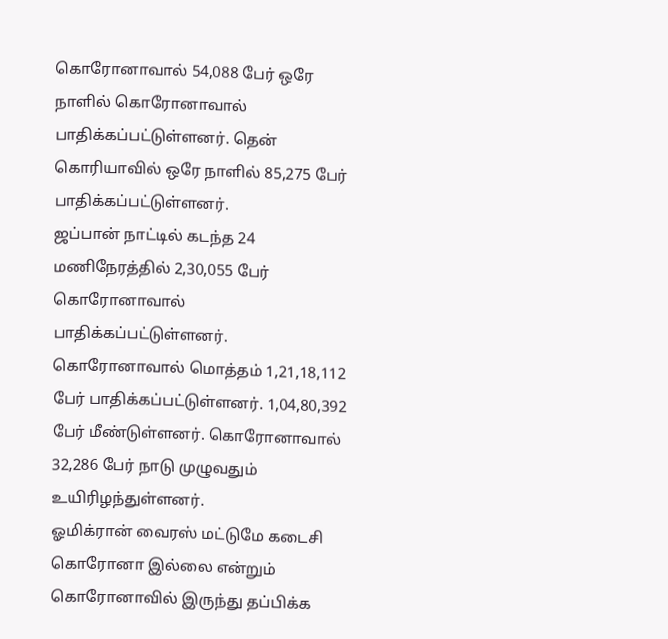கொரோனாவால் 54,088 பேர் ஒரே நாளில் கொரோனாவால் பாதிக்கப்பட்டுள்ளனர். தென் கொரியாவில் ஒரே நாளில் 85,275 பேர் பாதிக்கப்பட்டுள்ளனர்.
ஜப்பான் நாட்டில் கடந்த 24 மணிநேரத்தில் 2,30,055 பேர் கொரோனாவால் பாதிக்கப்பட்டுள்ளனர். கொரோனாவால் மொத்தம் 1,21,18,112 பேர் பாதிக்கப்பட்டுள்ளனர். 1,04,80,392 பேர் மீண்டுள்ளனர். கொரோனாவால் 32,286 பேர் நாடு முழுவதும் உயிரிழந்துள்ளனர்.
ஓமிக்ரான் வைரஸ் மட்டுமே கடைசி கொரோனா இல்லை என்றும் கொரோனாவில் இருந்து தப்பிக்க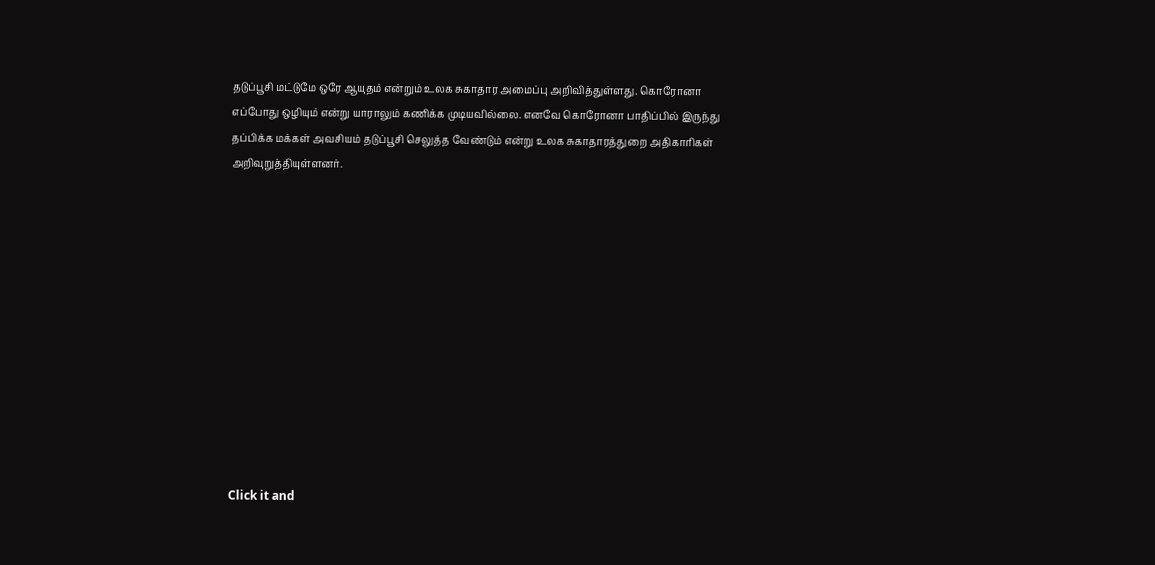தடுப்பூசி மட்டுமே ஒரே ஆயுதம் என்றும் உலக சுகாதார அமைப்பு அறிவித்துள்ளது. கொரோனா எப்போது ஒழியும் என்று யாராலும் கணிக்க முடியவில்லை. எனவே கொரோனா பாதிப்பில் இருந்து தப்பிக்க மக்கள் அவசியம் தடுப்பூசி செலுத்த வேண்டும் என்று உலக சுகாதாரத்துறை அதிகாரிகள் அறிவுறுத்தியுள்ளனர்.












Click it and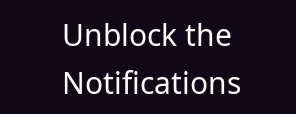Unblock the Notifications